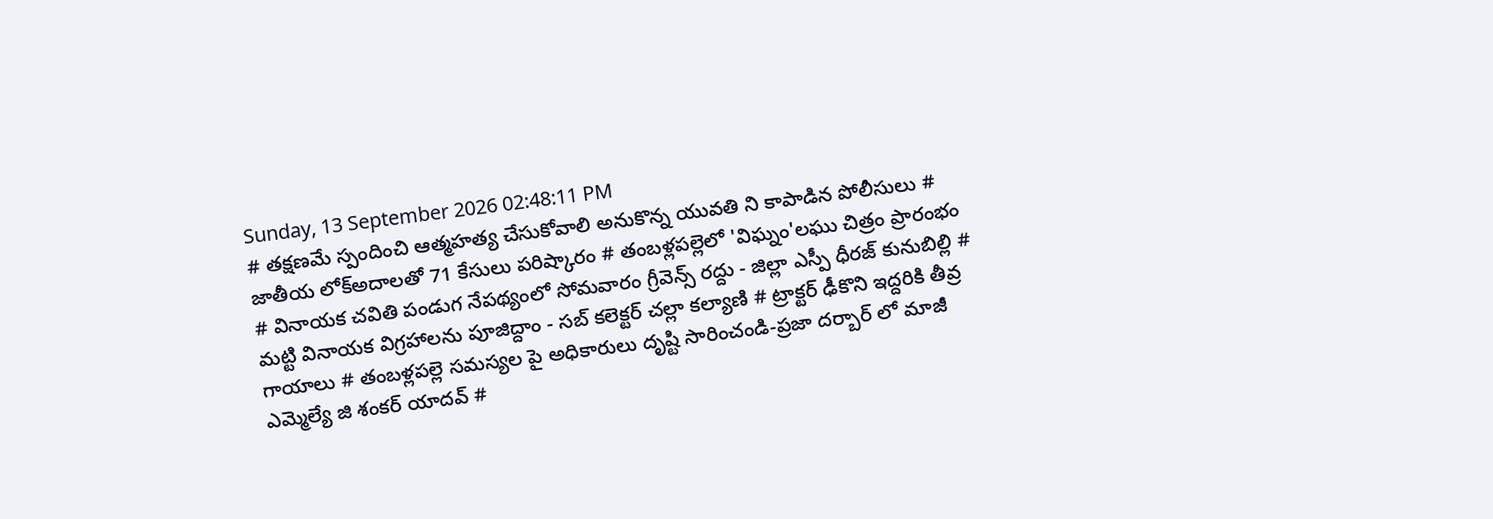Sunday, 13 September 2026 02:48:11 PM
# తక్షణమే స్పందించి ఆత్మహత్య చేసుకోవాలి అనుకొన్న యువతి ని కాపాడిన పోలీసులు # జాతీయ లోక్అదాలతో 71 కేసులు పరిష్కారం # తంబళ్లపల్లెలో 'విఘ్నం'లఘు చిత్రం ప్రారంభం # వినాయక చవితి పండుగ నేపథ్యంలో సోమవారం గ్రీవెన్స్ రద్దు - జిల్లా ఎస్పీ ధీరజ్ కునుబిల్లి # మట్టి వినాయక విగ్రహాలను పూజిద్దాం - సబ్ కలెక్టర్ చల్లా కల్యాణి # ట్రాక్టర్ ఢీకొని ఇద్దరికి తీవ్ర గాయాలు # తంబళ్లపల్లె సమస్యల పై అధికారులు దృష్టి సారించండి-ప్రజా దర్బార్ లో మాజీ ఎమ్మెల్యే జి శంకర్ యాదవ్ #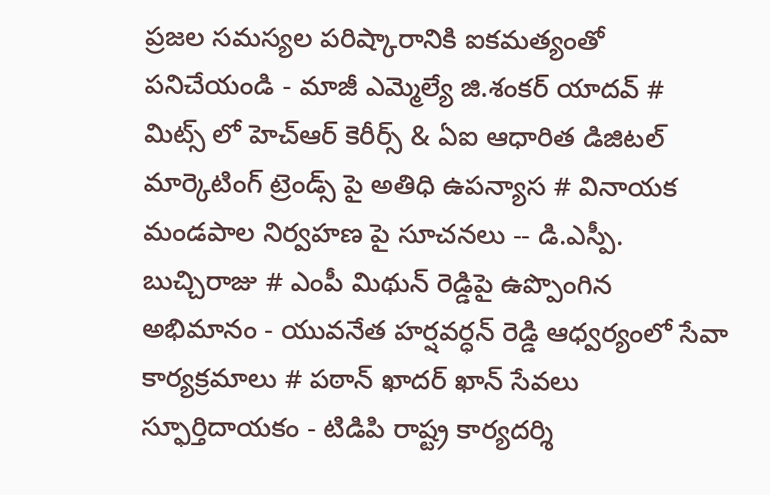ప్రజల సమస్యల పరిష్కారానికి ఐకమత్యంతో పనిచేయండి - మాజీ ఎమ్మెల్యే జి.శంకర్ యాదవ్ # మిట్స్ లో హెచ్‌ఆర్ కెరీర్స్ & ఏఐ ఆధారిత డిజిటల్ మార్కెటింగ్ ట్రెండ్స్ పై అతిధి ఉపన్యాస # వినాయక మండపాల నిర్వహణ పై సూచనలు -- డి.ఎస్పీ. బుచ్చిరాజు # ఎంపీ మిథున్ రెడ్డిపై ఉప్పొంగిన అభిమానం - యువనేత హర్షవర్ధన్ రెడ్డి ఆధ్వర్యంలో సేవా కార్యక్రమాలు # పఠాన్ ఖాదర్ ఖాన్ సేవలు స్ఫూర్తిదాయకం - టిడిపి రాష్ట్ర కార్యదర్శి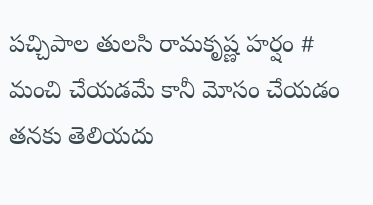పచ్చిపాల తులసి రామకృష్ణ హర్షం # మంచి చేయడమే కానీ మోసం చేయడం తనకు తెలియదు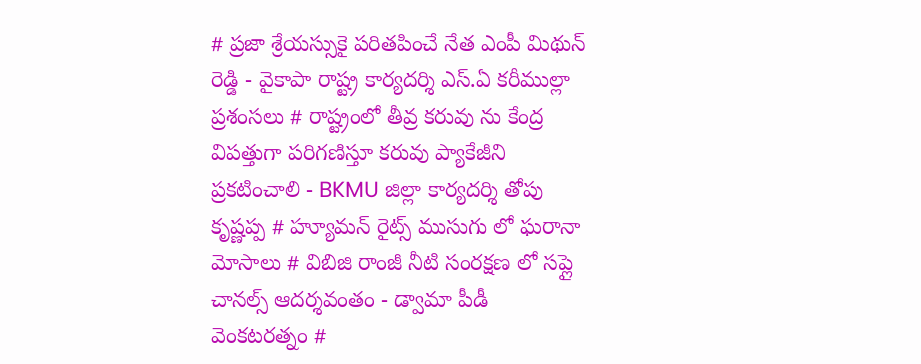# ప్రజా శ్రేయస్సుకై పరితపించే నేత ఎంపీ మిథున్ రెడ్డి - వైకాపా రాష్ట్ర కార్యదర్శి ఎస్.ఏ కరీముల్లా ప్రశంసలు # రాష్ట్రంలో తీవ్ర కరువు ను కేంద్ర విపత్తుగా పరిగణిస్తూ కరువు ప్యాకేజీని ప్రకటించాలి - BKMU జిల్లా కార్యదర్శి తోపు కృష్ణప్ప # హ్యూమన్ రైట్స్ ముసుగు లో ఘరానా మోసాలు # విబిజి రాంజీ నీటి సంరక్షణ లో సప్లై చానల్స్ ఆదర్శవంతం - డ్వామా పీడీ వెంకటరత్నం #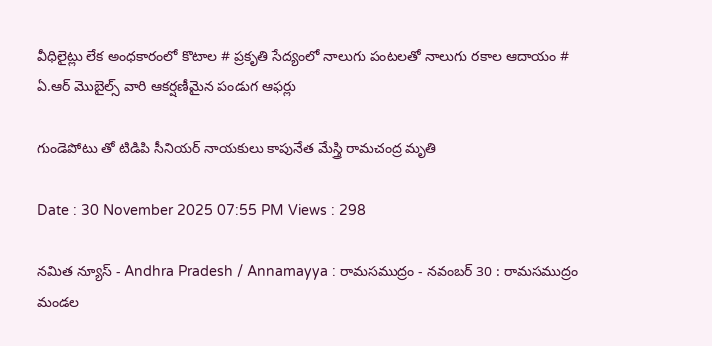వీధిలైట్లు లేక అంధకారంలో కొటాల # ప్రకృతి సేద్యంలో నాలుగు పంటలతో నాలుగు రకాల ఆదాయం # ఏ.ఆర్ మొబైల్స్ వారి ఆకర్షణీమైన పండుగ ఆఫర్లు

గుండెపోటు తో టిడిపి సీనియర్ నాయకులు కాపునేత మేస్త్రి రామచంద్ర మృతి

Date : 30 November 2025 07:55 PM Views : 298

నమిత న్యూస్ - Andhra Pradesh / Annamayya : రామసముద్రం - నవంబర్ 30 : రామసముద్రం మండల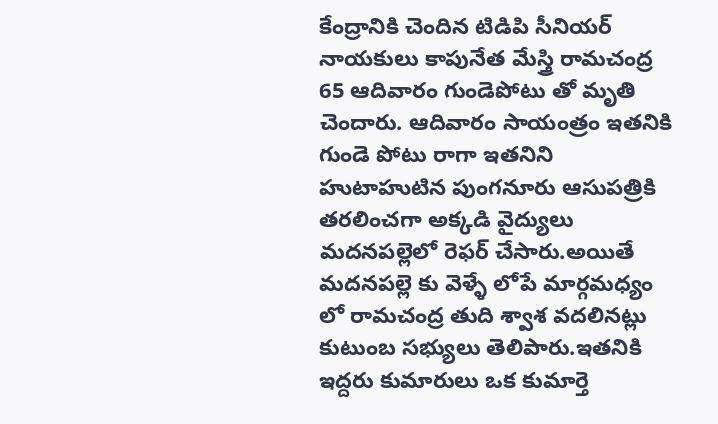కేంద్రానికి చెందిన టిడిపి సీనియర్ నాయకులు కాపునేత మేస్త్రి రామచంద్ర 65 ఆదివారం గుండెపోటు తో మృతి చెందారు. ఆదివారం సాయంత్రం ఇతనికి గుండె పోటు రాగా ఇతనిని హుటాహుటిన పుంగనూరు ఆసుపత్రికి తరలించగా అక్కడి వైద్యులు మదనపల్లెలో రెఫర్ చేసారు.అయితే మదనపల్లె కు వెళ్ళే లోపే మార్గమధ్యం లో రామచంద్ర తుది శ్వాశ వదలినట్లు కుటుంబ సభ్యులు తెలిపారు.ఇతనికి ఇద్దరు కుమారులు ఒక కుమార్తె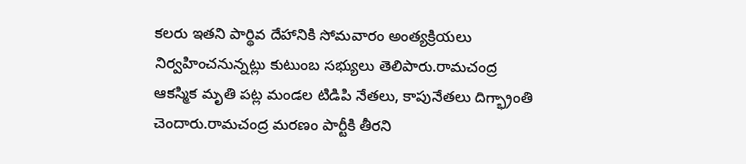కలరు ఇతని పార్థివ దేహానికి సోమవారం అంత్యక్రియలు నిర్వహించనున్నట్లు కుటుంబ సభ్యులు తెలిపారు.రామచంద్ర ఆకస్మిక మృతి పట్ల మండల టిడిపి నేతలు, కాపునేతలు దిగ్భ్రాంతి చెందారు.రామచంద్ర మరణం పార్టీకి తీరని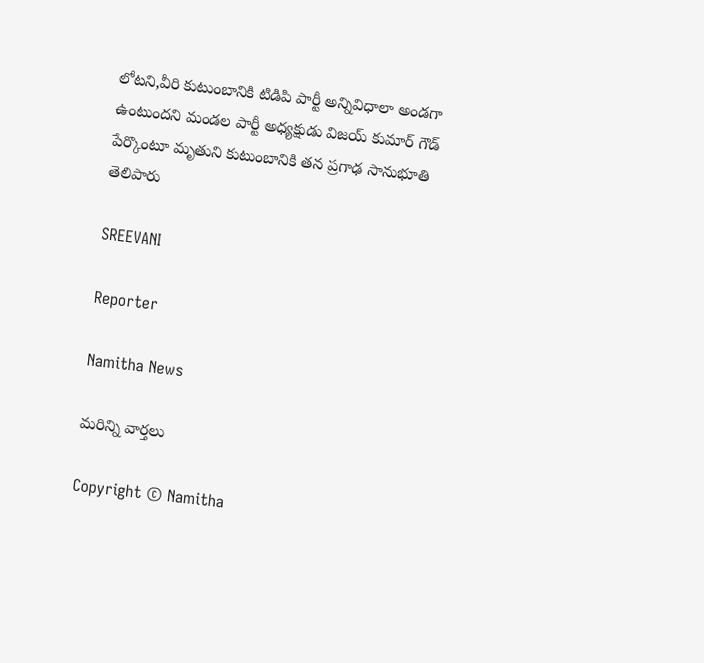లోటని,వీరి కుటుంబానికి టిడిపి పార్టీ అన్నివిధాలా అండగా ఉంటుందని మండల పార్టీ అధ్యక్షుడు విజయ్ కుమార్ గౌడ్ పేర్కొంటూ మృతుని కుటుంబానికి తన ప్రగాఢ సానుభూతి తెలిపారు

SREEVANI

Reporter

Namitha News

మరిన్ని వార్తలు

Copyright © Namitha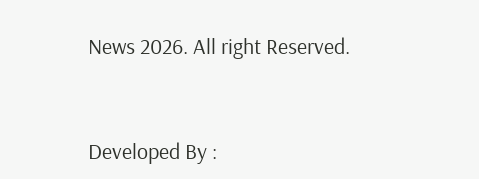News 2026. All right Reserved.



Developed By :